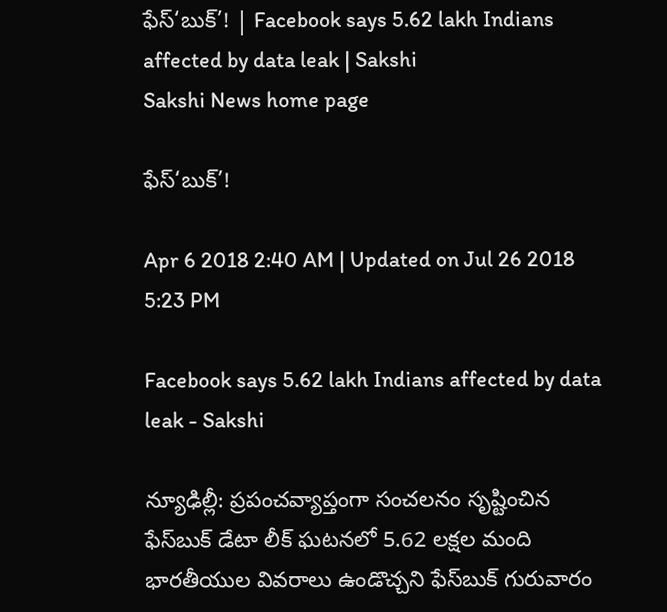ఫేస్‌‘బుక్‌’! | Facebook says 5.62 lakh Indians affected by data leak | Sakshi
Sakshi News home page

ఫేస్‌‘బుక్‌’!

Apr 6 2018 2:40 AM | Updated on Jul 26 2018 5:23 PM

Facebook says 5.62 lakh Indians affected by data leak - Sakshi

న్యూఢిల్లీ: ప్రపంచవ్యాప్తంగా సంచలనం సృష్టించిన ఫేస్‌బుక్‌ డేటా లీక్‌ ఘటనలో 5.62 లక్షల మంది భారతీయుల వివరాలు ఉండొచ్చని ఫేస్‌బుక్‌ గురువారం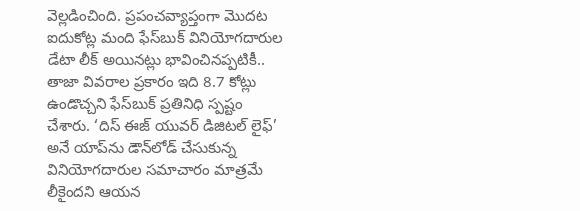వెల్లడించింది. ప్రపంచవ్యాప్తంగా మొదట ఐదుకోట్ల మంది ఫేస్‌బుక్‌ వినియోగదారుల డేటా లీక్‌ అయినట్లు భావించినప్పటికీ.. తాజా వివరాల ప్రకారం ఇది 8.7 కోట్లు ఉండొచ్చని ఫేస్‌బుక్‌ ప్రతినిధి స్పష్టం చేశారు. ‘దిస్‌ ఈజ్‌ యువర్‌ డిజిటల్‌ లైఫ్‌’ అనే యాప్‌ను డౌన్‌లోడ్‌ చేసుకున్న వినియోగదారుల సమాచారం మాత్రమే లీకైందని ఆయన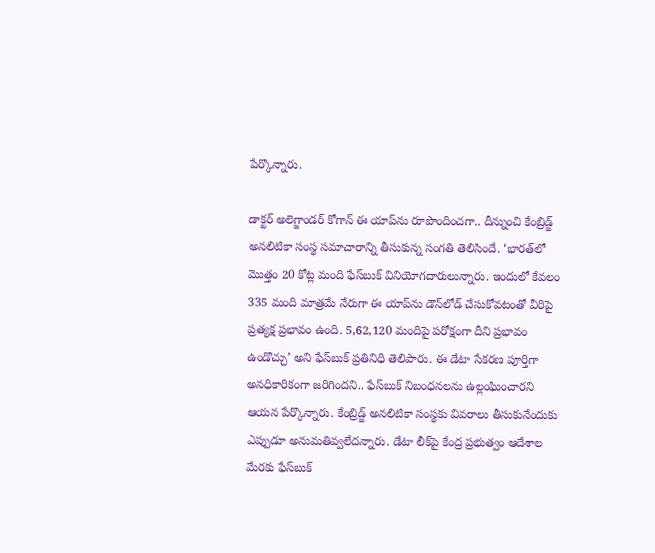పేర్కొన్నారు.

డాక్టర్‌ అలెగ్జాండర్‌ కోగాన్‌ ఈ యాప్‌ను రూపొందించగా.. దీన్నుంచి కేంబ్రిడ్జ్‌ అనలిటికా సంస్థ సమాచారాన్ని తీసుకున్న సంగతి తెలిసిందే. ‘భారత్‌లో మొత్తం 20 కోట్ల మంది ఫేస్‌బుక్‌ వినియోగదారులున్నారు. ఇందులో కేవలం 335 మంది మాత్రమే నేరుగా ఈ యాప్‌ను డౌన్‌లోడ్‌ చేసుకోవటంతో వీరిపై ప్రత్యక్ష ప్రభావం ఉంది. 5,62,120 మందిపై పరోక్షంగా దీని ప్రభావం ఉండొచ్చు’ అని ఫేస్‌బుక్‌ ప్రతినిధి తెలిపారు. ఈ డేటా సేకరణ పూర్తిగా అనధికారికంగా జరిగిందని.. ఫేస్‌బుక్‌ నిబంధనలను ఉల్లంఘించారని ఆయన పేర్కొన్నారు. కేంబ్రిడ్జ్‌ అనలిటికా సంస్థకు వివరాలు తీసుకునేందుకు ఎప్పుడూ అనుమతివ్వలేదన్నారు. డేటా లీక్‌పై కేంద్ర ప్రభుత్వం ఆదేశాల మేరకు ఫేస్‌బుక్‌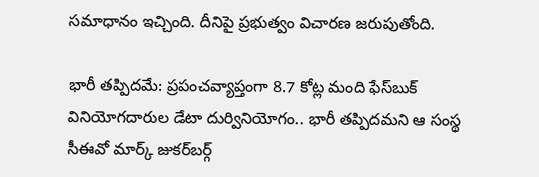సమాధానం ఇచ్చింది. దీనిపై ప్రభుత్వం విచారణ జరుపుతోంది.

భారీ తప్పిదమే: ప్రపంచవ్యాప్తంగా 8.7 కోట్ల మంది ఫేస్‌బుక్‌ వినియోగదారుల డేటా దుర్వినియోగం.. భారీ తప్పిదమని ఆ సంస్థ సీఈవో మార్క్‌ జుకర్‌బర్గ్‌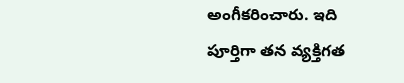అంగీకరించారు. ఇది పూర్తిగా తన వ్యక్తిగత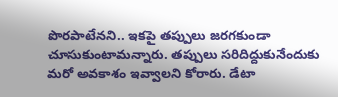పొరపాటేనని.. ఇకపై తప్పులు జరగకుండా చూసుకుంటామన్నారు. తప్పులు సరిదిద్దుకునేందుకు మరో అవకాశం ఇవ్వాలని కోరారు. డేటా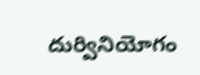దుర్వినియోగం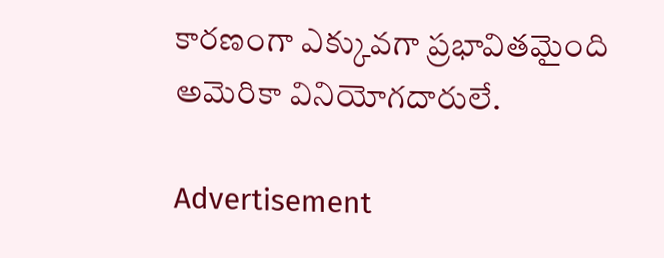కారణంగా ఎక్కువగా ప్రభావితమైంది అమెరికా వినియోగదారులే.

Advertisement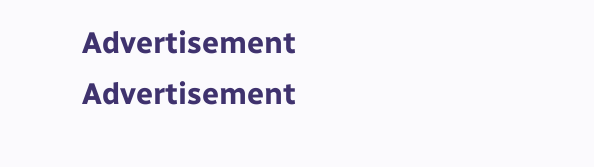Advertisement
Advertisement